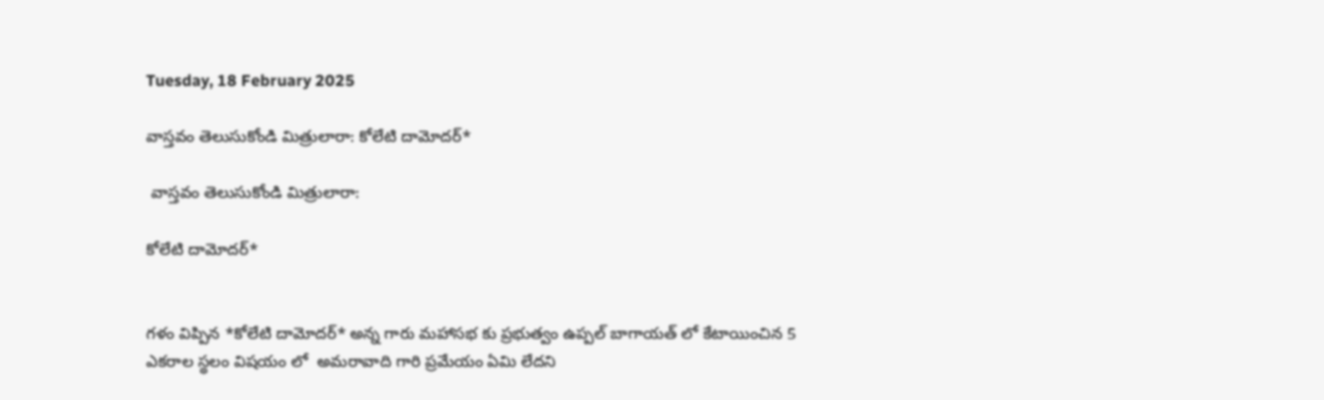Tuesday, 18 February 2025

వాస్తవం తెలుసుకోండి మిత్రులారా: కోలేటి దామోదర్*

 వాస్తవం తెలుసుకోండి మిత్రులారా:

కోలేటి దామోదర్*


గళం విప్పిన *కోలేటి దామోదర్* అన్న గారు మహాసభ కు ప్రభుత్వం ఉప్పల్ బాగాయత్ లో కేటాయించిన 5 ఎకరాల స్థలం విషయం లో  అమరావాది గారి ప్రమేయం ఏమి లేదని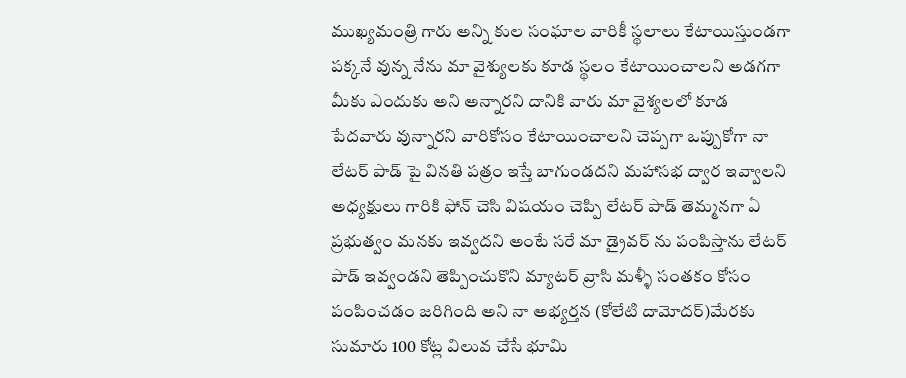ముఖ్యమంత్రి గారు అన్ని కుల సంఘాల వారికీ స్థలాలు కేటాయిస్తుండగా పక్కనే వున్న నేను మా వైశ్యులకు కూడ స్థలం కేటాయించాలని అడగగా మీకు ఎందుకు అని అన్నారని దానికి వారు మా వైశ్యలలో కూడ పేదవారు వున్నారని వారికోసం కేటాయించాలని చెప్పగా ఒప్పుకోగా నా లేటర్ పాడ్ పై వినతి పత్రం ఇస్తే బాగుండదని మహాసభ ద్వార ఇవ్వాలని అధ్యక్షులు గారికి ఫోన్ చెసి విషయం చెప్పి లేటర్ పాడ్ తెమ్మనగా ఏ ప్రభుత్వం మనకు ఇవ్వదని అంటే సరే మా డ్రైవర్ ను పంపిస్తాను లేటర్ పాడ్ ఇవ్వండని తెప్పించుకొని మ్యాటర్ వ్రాసి మళ్ళీ సంతకం కోసం పంపించడం జరిగింది అని నా అభ్యర్తన (కోలేటి దామోదర్)మేరకు సుమారు 100 కోట్ల విలువ చేసే భూమి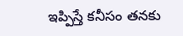ఇప్పిస్తే కనీసం తనకు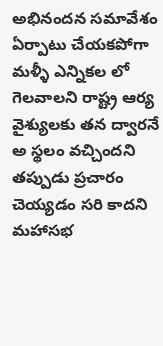అభినందన సమావేశం ఏర్పాటు చేయకపోగా మళ్ళీ ఎన్నికల లో గెలవాలని రాష్ట్ర ఆర్య వైశ్యులకు తన ద్వారనే అ స్థలం వచ్చిందని తప్పుడు ప్రచారం చెయ్యడం సరి కాదని మహాసభ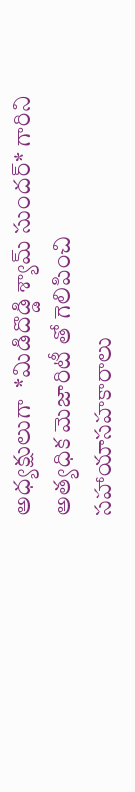అధ్యక్షులుగా  *మిడిదొడ్డి శ్యామ్ సుందర్* గారిని అత్యధిక మెజారిటీ తో గెలిపించి సహాయాసహకారాలు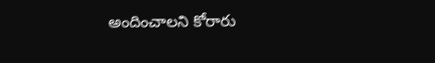అందించాలని కోరారు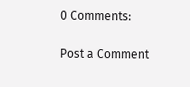0 Comments:

Post a Comment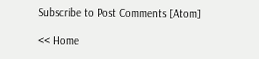Subscribe to Post Comments [Atom]

<< Home